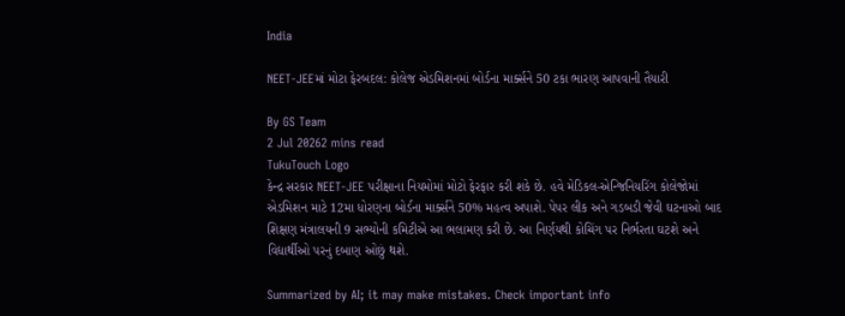India

NEET-JEEમાં મોટા ફેરબદલ: કોલેજ એડમિશનમાં બોર્ડના માર્ક્સને 50 ટકા ભારણ આપવાની તૈયારી

By GS Team
2 Jul 20262 mins read
TukuTouch Logo
કેન્દ્ર સરકાર NEET-JEE પરીક્ષાના નિયમોમાં મોટો ફેરફાર કરી શકે છે. હવે મેડિકલ-એન્જિનિયરિંગ કોલેજોમાં એડમિશન માટે 12મા ધોરણના બોર્ડના માર્ક્સને 50% મહત્વ અપાશે. પેપર લીક અને ગડબડી જેવી ઘટનાઓ બાદ શિક્ષણ મંત્રાલયની 9 સભ્યોની કમિટીએ આ ભલામણ કરી છે. આ નિર્ણયથી કોચિંગ પર નિર્ભરતા ઘટશે અને વિદ્યાર્થીઓ પરનું દબાણ ઓછું થશે.

Summarized by AI; it may make mistakes. Check important info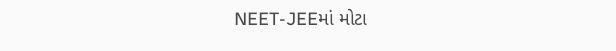NEET-JEEમાં મોટા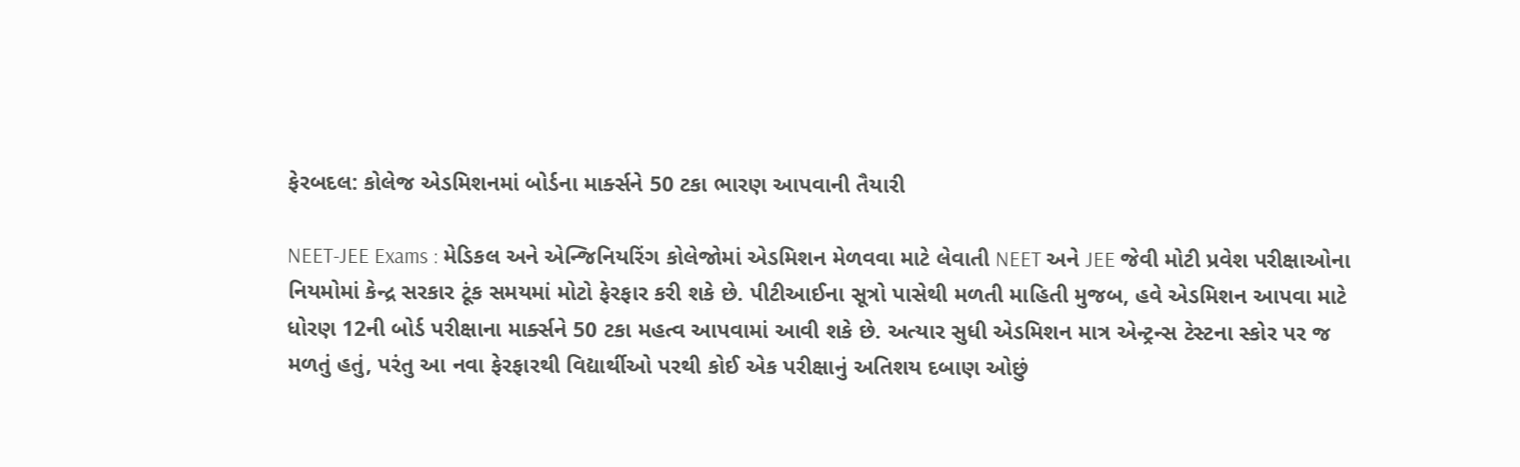ફેરબદલ: કોલેજ એડમિશનમાં બોર્ડના માર્ક્સને 50 ટકા ભારણ આપવાની તૈયારી

NEET-JEE Exams : મેડિકલ અને એન્જિનિયરિંગ કોલેજોમાં એડમિશન મેળવવા માટે લેવાતી NEET અને JEE જેવી મોટી પ્રવેશ પરીક્ષાઓના નિયમોમાં કેન્દ્ર સરકાર ટૂંક સમયમાં મોટો ફેરફાર કરી શકે છે. પીટીઆઈના સૂત્રો પાસેથી મળતી માહિતી મુજબ, હવે એડમિશન આપવા માટે ધોરણ 12ની બોર્ડ પરીક્ષાના માર્ક્સને 50 ટકા મહત્વ આપવામાં આવી શકે છે. અત્યાર સુધી એડમિશન માત્ર એન્ટ્રન્સ ટેસ્ટના સ્કોર પર જ મળતું હતું, પરંતુ આ નવા ફેરફારથી વિદ્યાર્થીઓ પરથી કોઈ એક પરીક્ષાનું અતિશય દબાણ ઓછું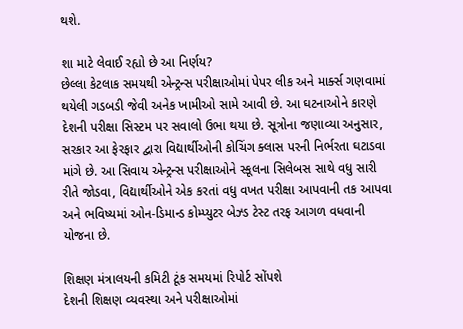થશે.

શા માટે લેવાઈ રહ્યો છે આ નિર્ણય?
છેલ્લા કેટલાક સમયથી એન્ટ્રન્સ પરીક્ષાઓમાં પેપર લીક અને માર્ક્સ ગણવામાં થયેલી ગડબડી જેવી અનેક ખામીઓ સામે આવી છે. આ ઘટનાઓને કારણે દેશની પરીક્ષા સિસ્ટમ પર સવાલો ઉભા થયા છે. સૂત્રોના જણાવ્યા અનુસાર, સરકાર આ ફેરફાર દ્વારા વિદ્યાર્થીઓની કોચિંગ ક્લાસ પરની નિર્ભરતા ઘટાડવા માંગે છે. આ સિવાય એન્ટ્રન્સ પરીક્ષાઓને સ્કૂલના સિલેબસ સાથે વધુ સારી રીતે જોડવા, વિદ્યાર્થીઓને એક કરતાં વધુ વખત પરીક્ષા આપવાની તક આપવા અને ભવિષ્યમાં ઓન-ડિમાન્ડ કોમ્પ્યુટર બેઝ્ડ ટેસ્ટ તરફ આગળ વધવાની યોજના છે.

શિક્ષણ મંત્રાલયની કમિટી ટૂંક સમયમાં રિપોર્ટ સોંપશે
દેશની શિક્ષણ વ્યવસ્થા અને પરીક્ષાઓમાં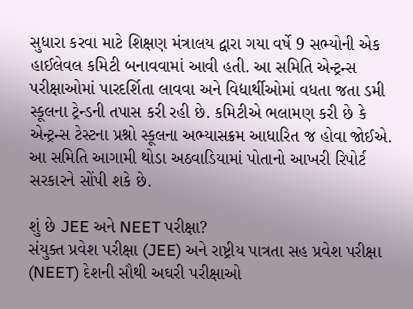સુધારા કરવા માટે શિક્ષણ મંત્રાલય દ્વારા ગયા વર્ષે 9 સભ્યોની એક હાઈલેવલ કમિટી બનાવવામાં આવી હતી. આ સમિતિ એન્ટ્રન્સ પરીક્ષાઓમાં પારદર્શિતા લાવવા અને વિદ્યાર્થીઓમાં વધતા જતા ડમી સ્કૂલના ટ્રેન્ડની તપાસ કરી રહી છે. કમિટીએ ભલામણ કરી છે કે એન્ટ્રન્સ ટેસ્ટના પ્રશ્નો સ્કૂલના અભ્યાસક્રમ આધારિત જ હોવા જોઈએ. આ સમિતિ આગામી થોડા અઠવાડિયામાં પોતાનો આખરી રિપોર્ટ સરકારને સોંપી શકે છે.

શું છે JEE અને NEET પરીક્ષા?
સંયુક્ત પ્રવેશ પરીક્ષા (JEE) અને રાષ્ટ્રીય પાત્રતા સહ પ્રવેશ પરીક્ષા (NEET) દેશની સૌથી અઘરી પરીક્ષાઓ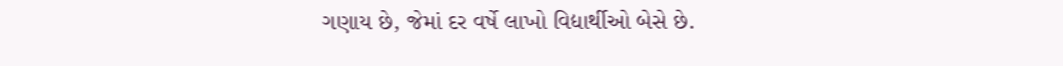ગણાય છે, જેમાં દર વર્ષે લાખો વિદ્યાર્થીઓ બેસે છે.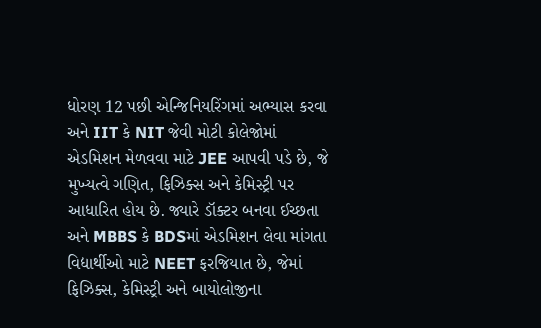ધોરણ 12 પછી એન્જિનિયરિંગમાં અભ્યાસ કરવા અને IIT કે NIT જેવી મોટી કોલેજોમાં એડમિશન મેળવવા માટે JEE આપવી પડે છે, જે મુખ્યત્વે ગણિત, ફિઝિક્સ અને કેમિસ્ટ્રી પર આધારિત હોય છે. જ્યારે ડૉક્ટર બનવા ઈચ્છતા અને MBBS કે BDSમાં એડમિશન લેવા માંગતા વિદ્યાર્થીઓ માટે NEET ફરજિયાત છે, જેમાં ફિઝિક્સ, કેમિસ્ટ્રી અને બાયોલોજીના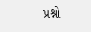પ્રશ્નો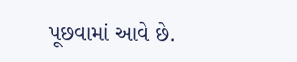પૂછવામાં આવે છે.